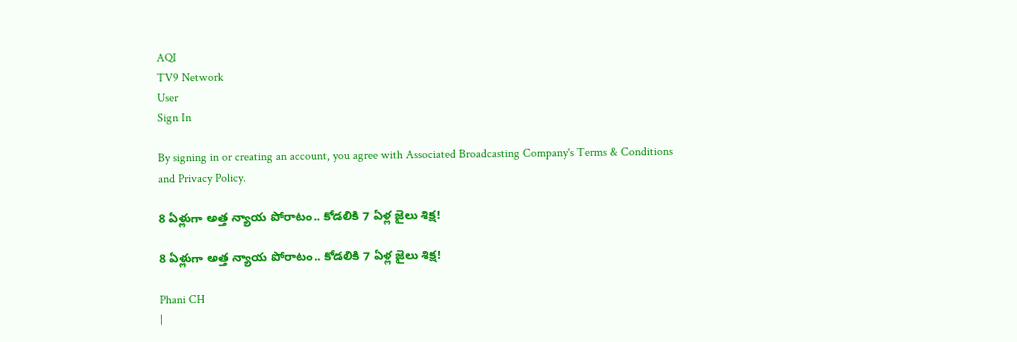AQI
TV9 Network
User
Sign In

By signing in or creating an account, you agree with Associated Broadcasting Company's Terms & Conditions and Privacy Policy.

8 ఏళ్లుగా అత్త న్యాయ పోరాటం.. కోడలికి 7 ఏళ్ల జైలు శిక్ష!

8 ఏళ్లుగా అత్త న్యాయ పోరాటం.. కోడలికి 7 ఏళ్ల జైలు శిక్ష!

Phani CH
|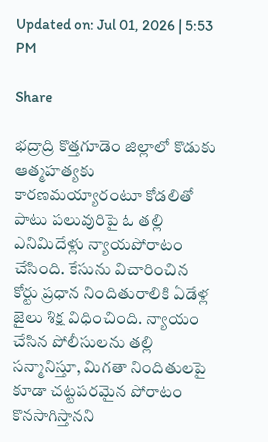Updated on: Jul 01, 2026 | 5:53 PM

Share

భద్రాద్రి కొత్తగూడెం జిల్లాలో కొడుకు ఆత్మహత్యకు కారణమయ్యారంటూ కోడలితో పాటు పలువురిపై ఓ తల్లి ఎనిమిదేళ్లు న్యాయపోరాటం చేసింది. కేసును విచారించిన కోర్టు ప్రధాన నిందితురాలికి ఏడేళ్ల జైలు శిక్ష విధించింది. న్యాయం చేసిన పోలీసులను తల్లి సన్మానిస్తూ, మిగతా నిందితులపై కూడా చట్టపరమైన పోరాటం కొనసాగిస్తానని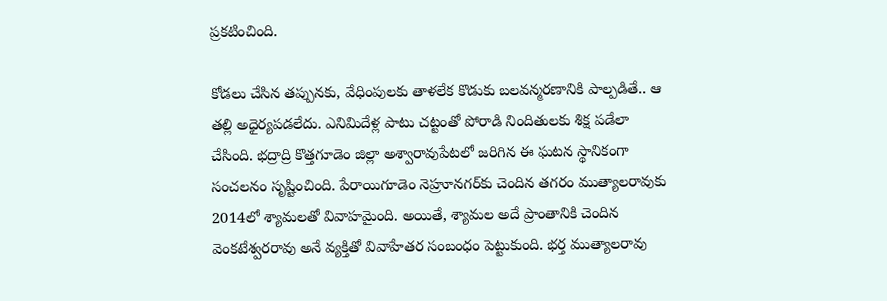ప్రకటించింది.

కోడలు చేసిన తప్పునకు, వేధింపులకు తాళలేక కొడుకు బలవన్మరణానికి పాల్పడితే.. ఆ తల్లి అధైర్యపడలేదు. ఎనిమిదేళ్ల పాటు చట్టంతో పోరాడి నిందితులకు శిక్ష పడేలా చేసింది. భద్రాద్రి కొత్తగూడెం జిల్లా అశ్వారావుపేటలో జరిగిన ఈ ఘటన స్థానికంగా సంచలనం సృష్టించింది. పేరాయిగూడెం నెహ్రూనగర్‌కు చెందిన తగరం ముత్యాలరావుకు 2014లో శ్యామలతో వివాహమైంది. అయితే, శ్యామల అదే ప్రాంతానికి చెందిన వెంకటేశ్వరరావు అనే వ్యక్తితో వివాహేతర సంబంధం పెట్టుకుంది. భర్త ముత్యాలరావు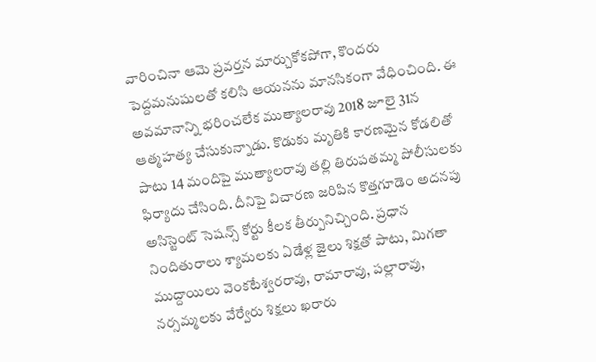వారించినా ఆమె ప్రవర్తన మార్చుకోకపోగా, కొందరు పెద్దమనుషులతో కలిసి ఆయనను మానసికంగా వేధించింది. ఈ అవమానాన్ని భరించలేక ముత్యాలరావు 2018 జూలై 31న ఆత్మహత్య చేసుకున్నాడు. కొడుకు మృతికి కారణమైన కోడలితో పాటు 14 మందిపై ముత్యాలరావు తల్లి తిరుపతమ్మ పోలీసులకు ఫిర్యాదు చేసింది. దీనిపై విచారణ జరిపిన కొత్తగూడెం అదనపు అసిస్టెంట్‌ సెషన్స్‌ కోర్టు కీలక తీర్పునిచ్చింది. ప్రధాన నిందితురాలు శ్యామలకు ఏడేళ్ల జైలు శిక్షతో పాటు, మిగతా ముద్దాయిలు వెంకటేశ్వరరావు, రామారావు, పల్లారావు, నర్సమ్మలకు వేర్వేరు శిక్షలు ఖరారు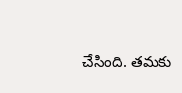చేసింది. తమకు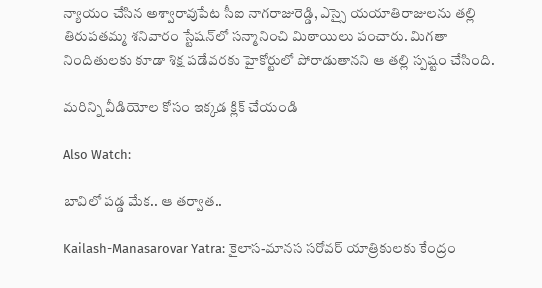న్యాయం చేసిన అశ్వారావుపేట సీఐ నాగరాజురెడ్డి, ఎస్సై యయాతిరాజులను తల్లి తిరుపతమ్మ శనివారం స్టేషన్‌లో సన్మానించి మిఠాయిలు పంచారు. మిగతా నిందితులకు కూడా శిక్ష పడేవరకు హైకోర్టులో పోరాడుతానని ఆ తల్లి స్పష్టం చేసింది.

మరిన్ని వీడియోల కోసం ఇక్కడ క్లిక్ చేయండి

Also Watch:

బావిలో పడ్డ మేక.. ఆ తర్వాత..

Kailash-Manasarovar Yatra: కైలాస-మానస సరోవర్ యాత్రికులకు కేంద్రం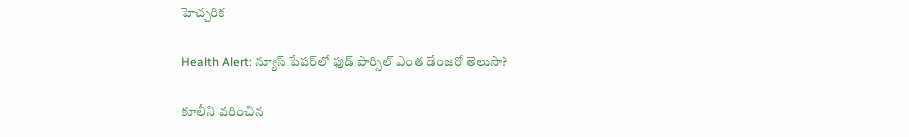హెచ్చరిక

Health Alert: న్యూస్‌ పేపర్‌లో ఫుడ్‌ పార్సిల్ ఎంత డేంజరో తెలుసా?

కూలీని వరించిన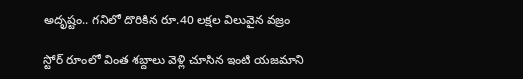అదృష్టం.. గనిలో దొరికిన రూ.40 లక్షల విలువైన వజ్రం

స్టోర్ రూంలో వింత శబ్దాలు వెళ్లి చూసిన ఇంటి యజమాని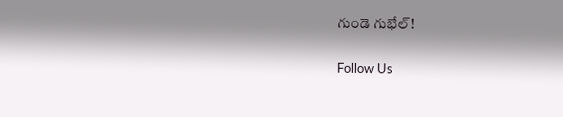గుండె గుభేల్‌!

Follow Us